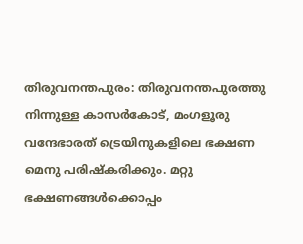തിരുവനന്തപുരം: തിരുവനന്തപുരത്തു നിന്നുള്ള കാസർകോട്, മംഗളൂരു വന്ദേഭാരത് ട്രെയിനുകളിലെ ഭക്ഷണ മെനു പരിഷ്കരിക്കും. മറ്റു ഭക്ഷണങ്ങൾക്കൊപ്പം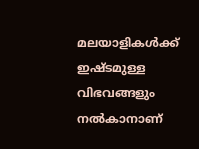മലയാളികൾക്ക് ഇഷ്ടമുള്ള വിഭവങ്ങളും നൽകാനാണ്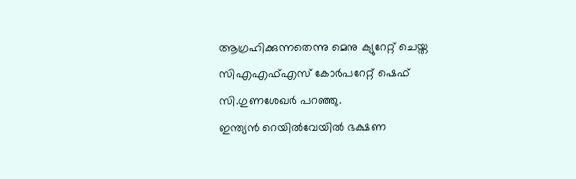ആഗ്രഹിക്കുന്നതെന്നു മെനു ക്യുറേറ്റ് ചെയ്ത സിഎഎഫ്എസ് കോർപറേറ്റ് ഷെഫ് സി.ഗുണശേഖർ പറഞ്ഞു.
ഇന്ത്യൻ റെയിൽവേയിൽ ഭക്ഷണ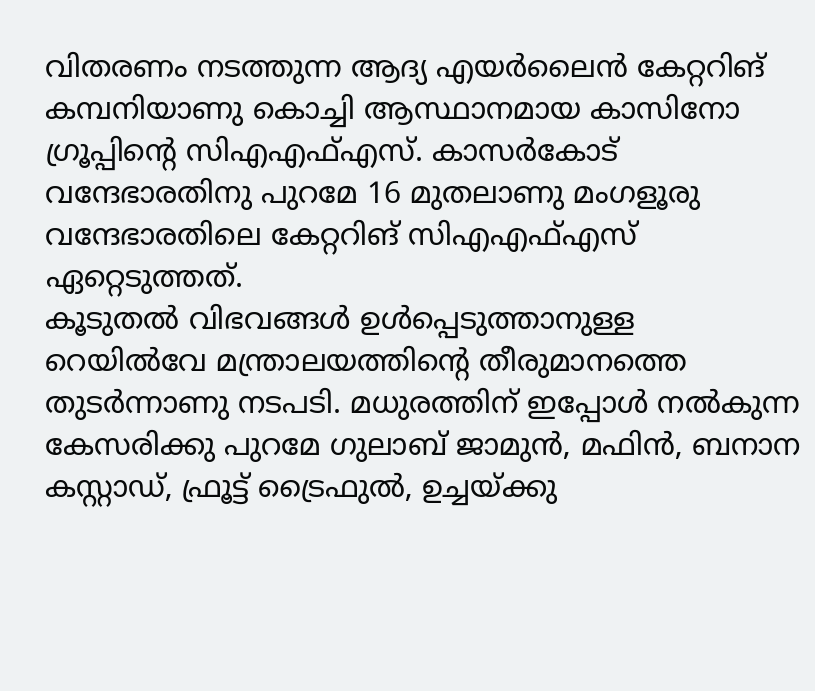വിതരണം നടത്തുന്ന ആദ്യ എയർലൈൻ കേറ്ററിങ് കമ്പനിയാണു കൊച്ചി ആസ്ഥാനമായ കാസിനോ ഗ്രൂപ്പിന്റെ സിഎഎഫ്എസ്. കാസർകോട് വന്ദേഭാരതിനു പുറമേ 16 മുതലാണു മംഗളൂരു വന്ദേഭാരതിലെ കേറ്ററിങ് സിഎഎഫ്എസ് ഏറ്റെടുത്തത്.
കൂടുതൽ വിഭവങ്ങൾ ഉൾപ്പെടുത്താനുള്ള റെയിൽവേ മന്ത്രാലയത്തിന്റെ തീരുമാനത്തെ തുടർന്നാണു നടപടി. മധുരത്തിന് ഇപ്പോൾ നൽകുന്ന കേസരിക്കു പുറമേ ഗുലാബ് ജാമുൻ, മഫിൻ, ബനാന കസ്റ്റാഡ്, ഫ്രൂട്ട് ട്രൈഫുൽ, ഉച്ചയ്ക്കു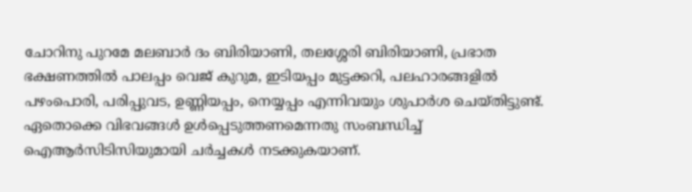ചോറിനു പുറമേ മലബാർ ദം ബിരിയാണി, തലശ്ശേരി ബിരിയാണി, പ്രഭാത ഭക്ഷണത്തിൽ പാലപ്പം വെജ് കുറുമ, ഇടിയപ്പം മുട്ടക്കറി, പലഹാരങ്ങളിൽ പഴംപൊരി, പരിപ്പുവട, ഉണ്ണിയപ്പം, നെയ്യപ്പം എന്നിവയും ശുപാർശ ചെയ്തിട്ടുണ്ട്. ഏതൊക്കെ വിഭവങ്ങൾ ഉൾപ്പെടുത്തണമെന്നതു സംബന്ധിച്ച് ഐആർസിടിസിയുമായി ചർച്ചകൾ നടക്കുകയാണ്.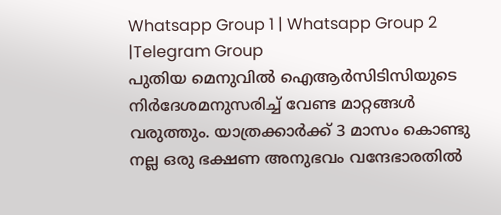Whatsapp Group 1 | Whatsapp Group 2 |Telegram Group
പുതിയ മെനുവിൽ ഐആർസിടിസിയുടെ നിർദേശമനുസരിച്ച് വേണ്ട മാറ്റങ്ങൾ വരുത്തും. യാത്രക്കാർക്ക് 3 മാസം കൊണ്ടു നല്ല ഒരു ഭക്ഷണ അനുഭവം വന്ദേഭാരതിൽ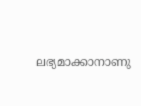ലഭ്യമാക്കാനാണു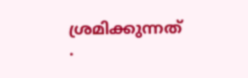ശ്രമിക്കുന്നത്
.